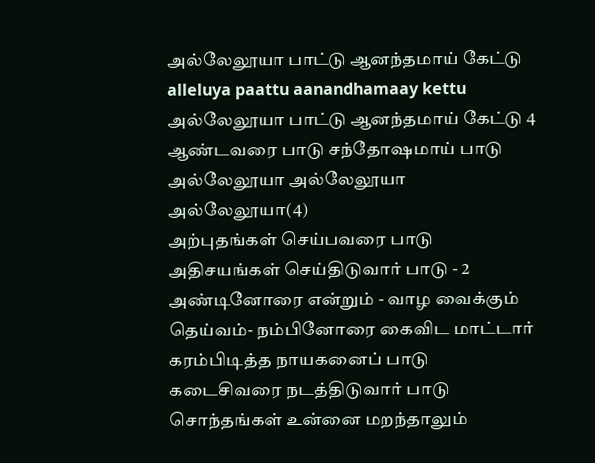அல்லேலூயா பாட்டு ஆனந்தமாய் கேட்டு
alleluya paattu aanandhamaay kettu
அல்லேலூயா பாட்டு ஆனந்தமாய் கேட்டு 4 ஆண்டவரை பாடு சந்தோஷமாய் பாடு அல்லேலூயா அல்லேலூயா அல்லேலூயா(4)
அற்புதங்கள் செய்பவரை பாடு அதிசயங்கள் செய்திடுவார் பாடு - 2 அண்டினோரை என்றும் - வாழ வைக்கும் தெய்வம்- நம்பினோரை கைவிட மாட்டார்
கரம்பிடித்த நாயகனைப் பாடு கடைசிவரை நடத்திடுவார் பாடு சொந்தங்கள் உன்னை மறந்தாலும்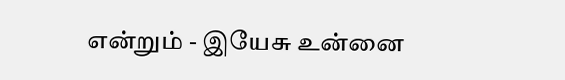என்றும் - இயேசு உன்னை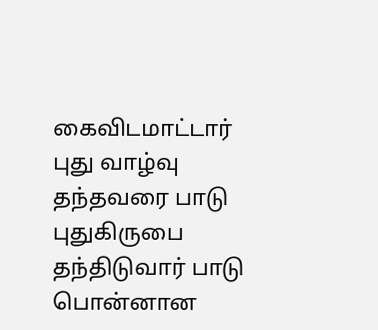கைவிடமாட்டார்
புது வாழ்வு தந்தவரை பாடு புதுகிருபை தந்திடுவார் பாடு பொன்னான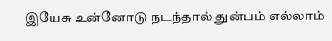இயேசு உன்னோடு நடந்தால் துன்பம் எல்லாம்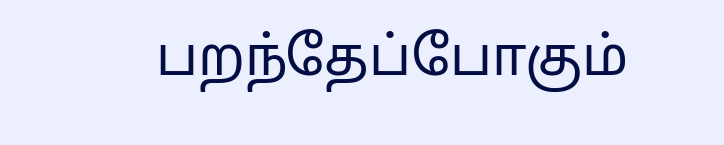பறந்தேப்போகும்